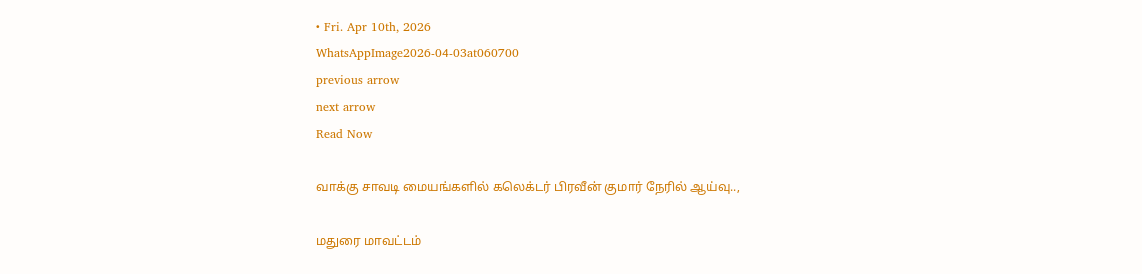• Fri. Apr 10th, 2026
WhatsAppImage2026-04-03at060700
previous arrow
next arrow
Read Now

வாக்கு சாவடி மையங்களில் கலெக்டர் பிரவீன் குமார் நேரில் ஆய்வு..,

மதுரை மாவட்டம்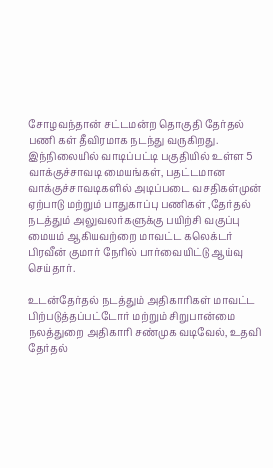சோழவந்தான் சட்டமன்ற தொகுதி தேர்தல் பணி கள் தீவிரமாக நடந்து வருகிறது. இந்நிலையில் வாடிப்பட்டி பகுதியில் உள்ள 5 வாக்குச்சாவடி மையங்கள், பதட்டமான வாக்குச்சாவடிகளில் அடிப்படை வசதிகள்முன் ஏற்பாடு மற்றும் பாதுகாப்பு பணிகள் ,தேர்தல் நடத்தும் அலுவலர்களுக்கு பயிற்சி வகுப்பு மையம் ஆகியவற்றை மாவட்ட கலெக்டர் பிரவீன் குமார் நேரில் பார்வையிட்டு ஆய்வு செய்தார்.

உடன்தேர்தல் நடத்தும் அதிகாரிகள் மாவட்ட பிற்படுத்தப்பட்டோர் மற்றும் சிறுபான்மை நலத்துறை அதிகாரி சண்முக வடிவேல், உதவி தேர்தல்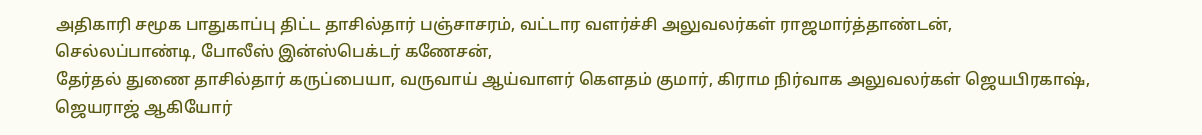அதிகாரி சமூக பாதுகாப்பு திட்ட தாசில்தார் பஞ்சாசரம், வட்டார வளர்ச்சி அலுவலர்கள் ராஜமார்த்தாண்டன், செல்லப்பாண்டி, போலீஸ் இன்ஸ்பெக்டர் கணேசன்,
தேர்தல் துணை தாசில்தார் கருப்பையா, வருவாய் ஆய்வாளர் கௌதம் குமார், கிராம நிர்வாக அலுவலர்கள் ஜெயபிரகாஷ், ஜெயராஜ் ஆகியோர்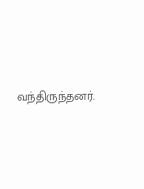வந்திருந்தனர்.